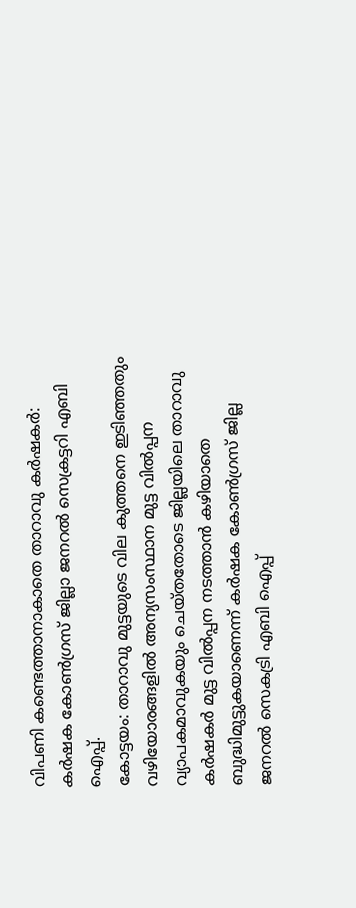വിപണി കണ്ടെത്താനാകാതെ താറാവു കർഷകർ: കർഷക കോൺഗ്രസ് ജില്ലാ ജനറൽ സെക്രട്ടറി എബി ഐപ്പ്.
കോട്ടയം: താറാവു മുട്ടയുടെ വില കുത്തനെ ഇടിഞ്ഞതും വഴിയോരങ്ങളിൽ അന്യസംസ്ഥാന മുട്ട വിൽപ്പന വ്യാപകമാവുകയും ചെയ്തതോടെ ജില്ലയിലെ താറാവു കർഷകർ മുട്ട വിൽപ്പന നടത്താൻ കഴിയാതെ ബുദ്ധിമുട്ടുകയാണെന്ന് കർഷക കോൺഗ്രസ് ജില്ല ജനറൽ സെകട്രി എബി ഐപ്പ്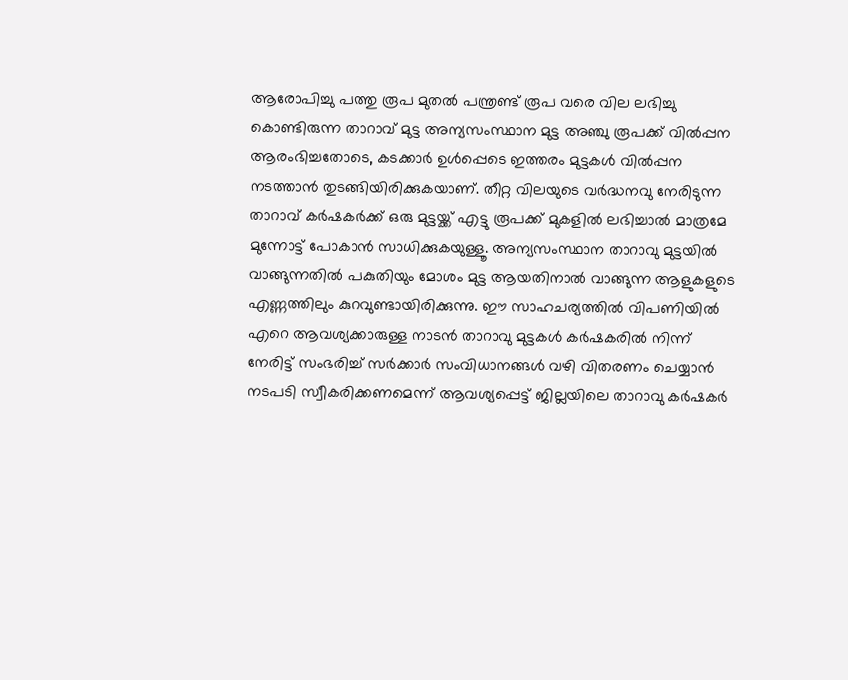ആരോപിച്ചു പത്തു രൂപ മുതൽ പന്ത്രണ്ട് രൂപ വരെ വില ലഭിച്ചു കൊണ്ടിരുന്ന താറാവ് മുട്ട അന്യസംസ്ഥാന മുട്ട അഞ്ചു രൂപക്ക് വിൽപ്പന ആരംഭിച്ചതോടെ, കടക്കാർ ഉൾപ്പെടെ ഇത്തരം മുട്ടകൾ വിൽപ്പന നടത്താൻ തുടങ്ങിയിരിക്കുകയാണ്. തീറ്റ വിലയുടെ വർദ്ധനവു നേരിടുന്ന താറാവ് കർഷകർക്ക് ഒരു മുട്ടയ്ക്ക് എട്ടു രൂപക്ക് മുകളിൽ ലഭിച്ചാൽ മാത്രമേ മുന്നോട്ട് പോകാൻ സാധിക്കുകയുള്ളൂ. അന്യസംസ്ഥാന താറാവു മുട്ടയിൽ വാങ്ങുന്നതിൽ പകുതിയും മോശം മുട്ട ആയതിനാൽ വാങ്ങുന്ന ആളുകളുടെ എണ്ണത്തിലും കുറവുണ്ടായിരിക്കുന്നു. ഈ സാഹചര്യത്തിൽ വിപണിയിൽ എറെ ആവശ്യക്കാരുള്ള നാടൻ താറാവു മുട്ടകൾ കർഷകരിൽ നിന്ന് നേരിട്ട് സംഭരിച്ച് സർക്കാർ സംവിധാനങ്ങൾ വഴി വിതരണം ചെയ്യാൻ നടപടി സ്വീകരിക്കണമെന്ന് ആവശ്യപ്പെട്ട് ജില്ലയിലെ താറാവു കർഷകർ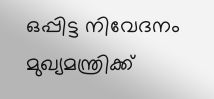ഒപ്പിട്ട നിവേദനം മുഖ്യമന്ത്രിക്ക്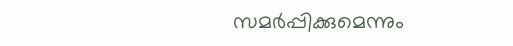സമർപ്പിക്കുമെന്നും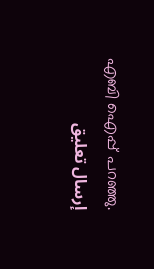എബി ഐപ്പ് പറഞ്ഞു.
إرسال تعليق